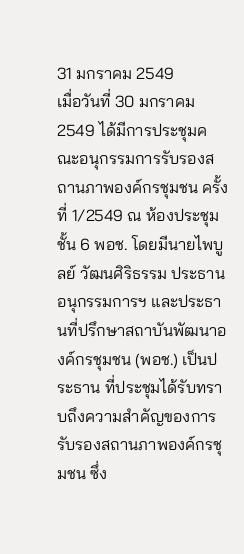31 มกราคม 2549
เมื่อวันที่ 30 มกราคม 2549 ได้มีการประชุมคณะอนุกรรมการรับรองสถานภาพองค์กรชุมชน ครั้งที่ 1/2549 ณ ห้องประชุมชั้น 6 พอช. โดยมีนายไพบูลย์ วัฒนศิริธรรม ประธานอนุกรรมการฯ และประธานที่ปรึกษาสถาบันพัฒนาองค์กรชุมชน (พอช.) เป็นประธาน ที่ประชุมได้รับทราบถึงความสำคัญของการรับรองสถานภาพองค์กรชุมชน ซึ่ง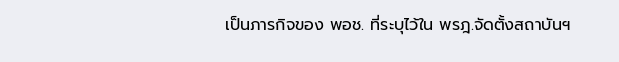เป็นภารกิจของ พอช. ที่ระบุไว้ใน พรฎ.จัดตั้งสถาบันฯ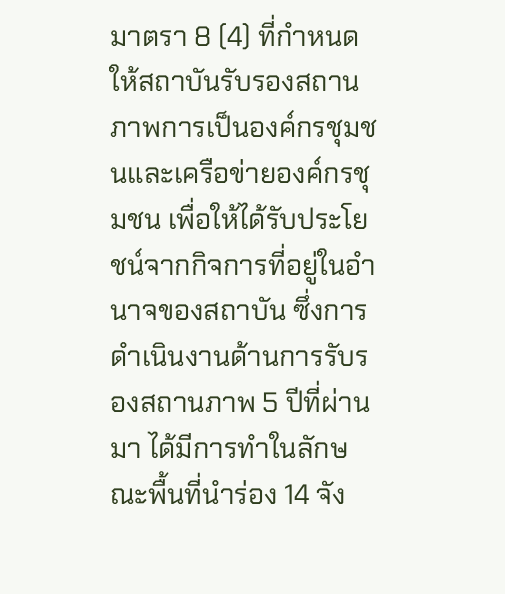มาตรา 8 (4) ที่กำหนดให้สถาบันรับรองสถานภาพการเป็นองค์กรชุมชนและเครือข่ายองค์กรชุมชน เพื่อให้ได้รับประโยชน์จากกิจการที่อยู่ในอำนาจของสถาบัน ซึ่งการดำเนินงานด้านการรับรองสถานภาพ 5 ปีที่ผ่านมา ได้มีการทำในลักษณะพื้นที่นำร่อง 14 จัง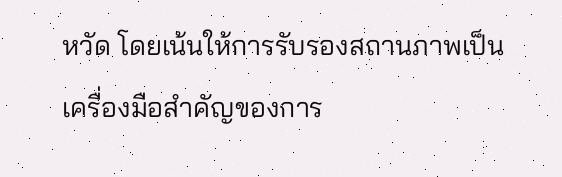หวัด โดยเน้นให้การรับรองสถานภาพเป็นเครื่องมือสำคัญของการ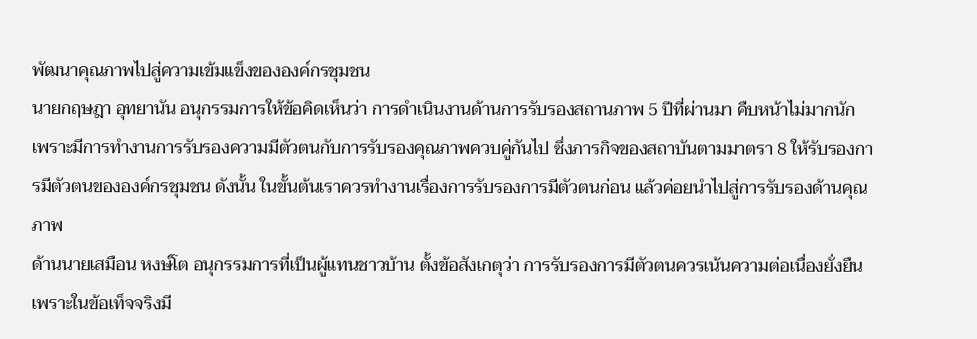พัฒนาคุณภาพไปสู่ความเข้มแข็งขององค์กรชุมชน
นายกฤษฎา อุทยานัน อนุกรรมการให้ข้อคิดเห็นว่า การดำเนินงานด้านการรับรองสถานภาพ 5 ปีที่ผ่านมา คืบหน้าไม่มากนัก เพราะมีการทำงานการรับรองความมีตัวตนกับการรับรองคุณภาพควบคู่กันไป ซึ่งภารกิจของสถาบันตามมาตรา 8 ให้รับรองการมีตัวตนขององค์กรชุมชน ดังนั้น ในขั้นต้นเราควรทำงานเรื่องการรับรองการมีตัวตนก่อน แล้วค่อยนำไปสู่การรับรองด้านคุณภาพ
ด้านนายเสมือน หงษ์โต อนุกรรมการที่เป็นผู้แทนชาวบ้าน ตั้งข้อสังเกตุว่า การรับรองการมีตัวตนควรเน้นความต่อเนื่องยั่งยืน เพราะในข้อเท็จจริงมี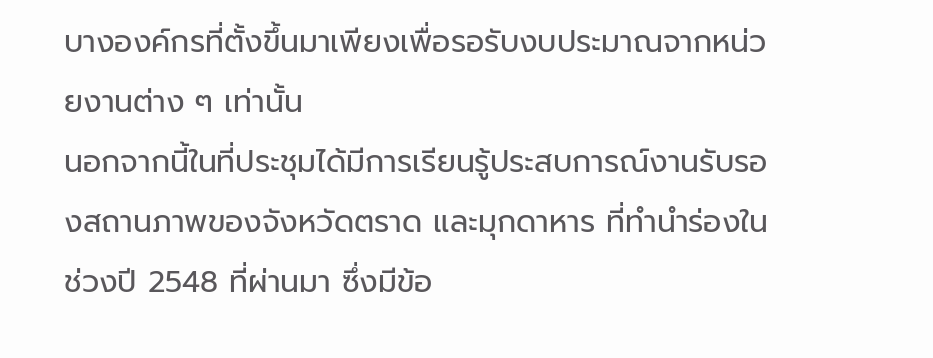บางองค์กรที่ตั้งขึ้นมาเพียงเพื่อรอรับงบประมาณจากหน่วยงานต่าง ๆ เท่านั้น
นอกจากนี้ในที่ประชุมได้มีการเรียนรู้ประสบการณ์งานรับรองสถานภาพของจังหวัดตราด และมุกดาหาร ที่ทำนำร่องในช่วงปี 2548 ที่ผ่านมา ซึ่งมีข้อ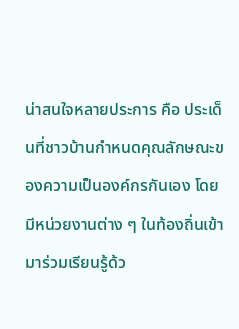น่าสนใจหลายประการ คือ ประเด็นที่ชาวบ้านกำหนดคุณลักษณะของความเป็นองค์กรกันเอง โดยมีหน่วยงานต่าง ๆ ในท้องถิ่นเข้ามาร่วมเรียนรู้ด้ว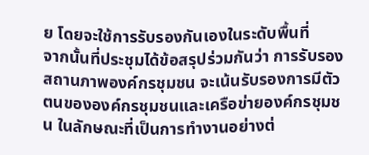ย โดยจะใช้การรับรองกันเองในระดับพื้นที่
จากนั้นที่ประชุมได้ข้อสรุปร่วมกันว่า การรับรองสถานภาพองค์กรชุมชน จะเน้นรับรองการมีตัวตนขององค์กรชุมชนและเครือข่ายองค์กรชุมชน ในลักษณะที่เป็นการทำงานอย่างต่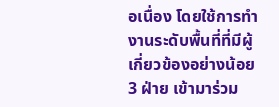อเนื่อง โดยใช้การทำงานระดับพื้นที่ที่มีผู้เกี่ยวข้องอย่างน้อย 3 ฝ่าย เข้ามาร่วม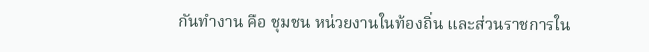กันทำงาน คือ ชุมชน หน่วยงานในท้องถิ่น และส่วนราชการใน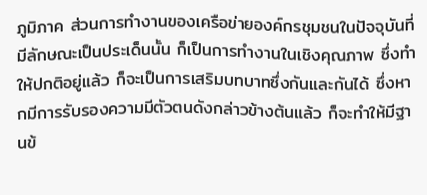ภูมิภาค ส่วนการทำงานของเครือข่ายองค์กรชุมชนในปัจจุบันที่มีลักษณะเป็นประเด็นนั้น ก็เป็นการทำงานในเชิงคุณภาพ ซึ่งทำให้ปกติอยู่แล้ว ก็จะเป็นการเสริมบทบาทซึ่งกันและกันได้ ซึ่งหากมีการรับรองความมีตัวตนดังกล่าวข้างต้นแล้ว ก็จะทำให้มีฐานข้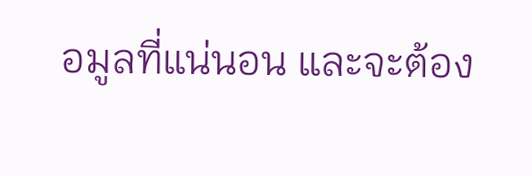อมูลที่แน่นอน และจะต้อง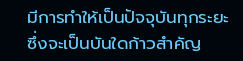มีการทำให้เป็นปัจจุบันทุกระยะ ซึ่งจะเป็นบันใดก้าวสำคัญ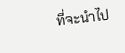ที่จะนำไป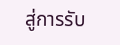สู่การรับ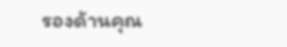รองด้านคุณ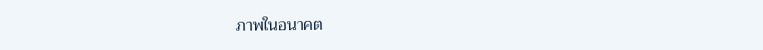ภาพในอนาคต